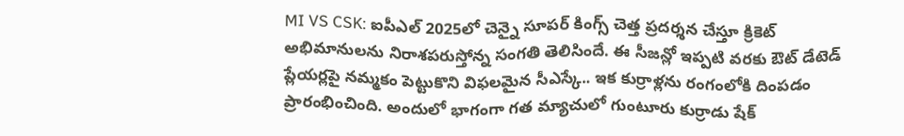MI VS CSK: ఐపీఎల్ 2025లో చెన్నై సూపర్ కింగ్స్ చెత్త ప్రదర్శన చేస్తూ క్రికెట్ అభిమానులను నిరాశపరుస్తోన్న సంగతి తెలిసిందే. ఈ సీజన్లో ఇప్పటి వరకు ఔట్ డేటెడ్ ప్లేయర్లపై నమ్మకం పెట్టుకొని విఫలమైన సీఎస్కే.. ఇక కుర్రాళ్లను రంగంలోకి దింపడం ప్రారంభించింది. అందులో భాగంగా గత మ్యాచులో గుంటూరు కుర్రాడు షేక్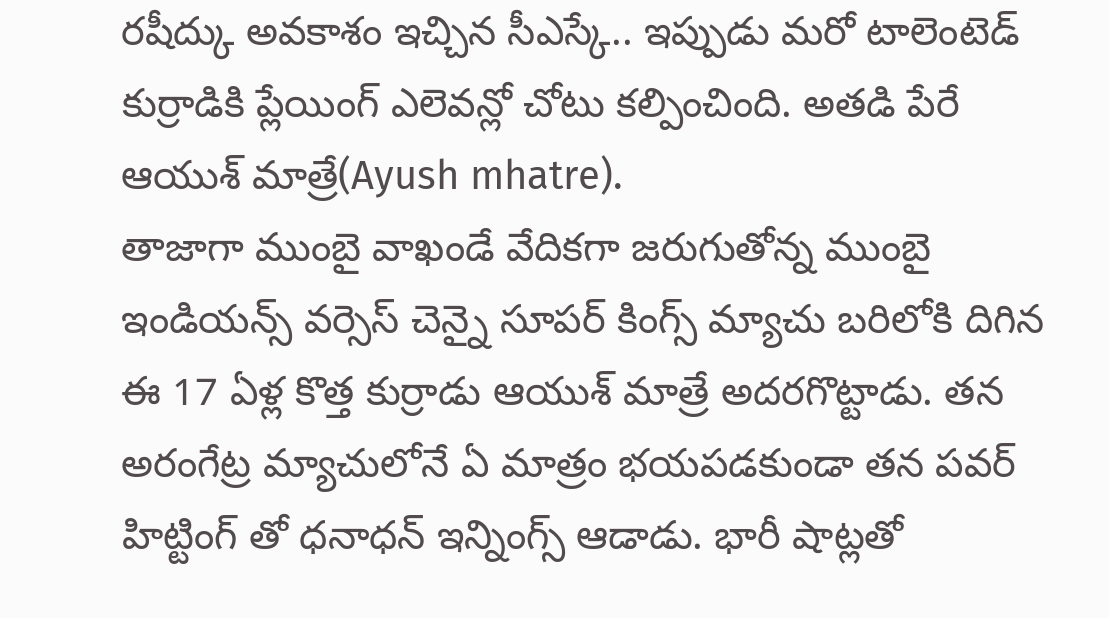రషీద్కు అవకాశం ఇచ్చిన సీఎస్కే.. ఇప్పుడు మరో టాలెంటెడ్ కుర్రాడికి ప్లేయింగ్ ఎలెవన్లో చోటు కల్పించింది. అతడి పేరే ఆయుశ్ మాత్రే(Ayush mhatre).
తాజాగా ముంబై వాఖండే వేదికగా జరుగుతోన్న ముంబై ఇండియన్స్ వర్సెస్ చెన్నై సూపర్ కింగ్స్ మ్యాచు బరిలోకి దిగిన ఈ 17 ఏళ్ల కొత్త కుర్రాడు ఆయుశ్ మాత్రే అదరగొట్టాడు. తన అరంగేట్ర మ్యాచులోనే ఏ మాత్రం భయపడకుండా తన పవర్ హిట్టింగ్ తో ధనాధన్ ఇన్నింగ్స్ ఆడాడు. భారీ షాట్లతో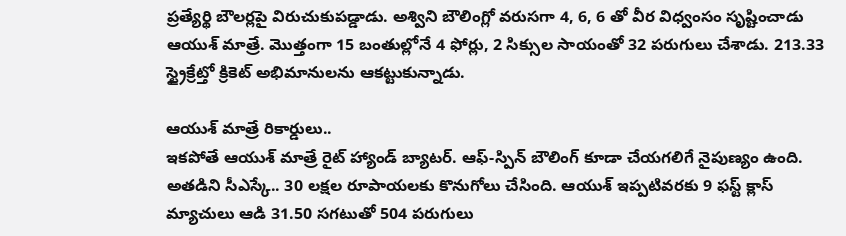ప్రత్యేర్థి బౌలర్లపై విరుచుకుపడ్డాడు. అశ్విని బౌలింగ్లో వరుసగా 4, 6, 6 తో వీర విధ్వంసం సృష్టించాడు ఆయుశ్ మాత్రే. మొత్తంగా 15 బంతుల్లోనే 4 ఫోర్లు, 2 సిక్సుల సాయంతో 32 పరుగులు చేశాడు. 213.33 స్ట్రైక్రేట్తో క్రికెట్ అభిమానులను ఆకట్టుకున్నాడు.

ఆయుశ్ మాత్రే రికార్డులు..
ఇకపోతే ఆయుశ్ మాత్రే రైట్ హ్యాండ్ బ్యాటర్. ఆఫ్-స్పిన్ బౌలింగ్ కూడా చేయగలిగే నైపుణ్యం ఉంది. అతడిని సీఎస్కే.. 30 లక్షల రూపాయలకు కొనుగోలు చేసింది. ఆయుశ్ ఇప్పటివరకు 9 ఫస్ట్ క్లాస్ మ్యాచులు ఆడి 31.50 సగటుతో 504 పరుగులు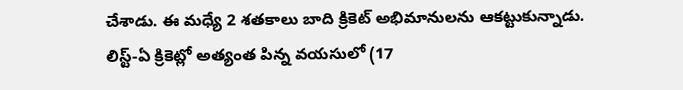చేశాడు. ఈ మధ్యే 2 శతకాలు బాది క్రికెట్ అభిమానులను ఆకట్టుకున్నాడు. లిస్ట్-ఏ క్రికెట్లో అత్యంత పిన్న వయసులో (17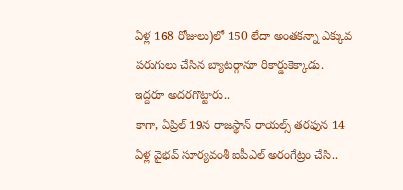ఏళ్ల 168 రోజులు)లో 150 లేదా అంతకన్నా ఎక్కువ పరుగులు చేసిన బ్యాటర్గానూ రికార్డుకెక్కాడు.
ఇద్దరూ అదరగొట్టారు..
కాగా, ఏప్రిల్ 19న రాజస్థాన్ రాయల్స్ తరఫున 14 ఏళ్ల వైభవ్ సూర్యవంశీ ఐపీఎల్ అరంగేట్రం చేసి..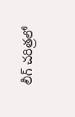లీగ్ చరిత్రలో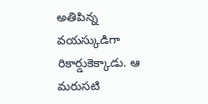అతిపిన్న వయస్కుడిగా రికార్డుకెక్కాడు. ఆ మరుసటి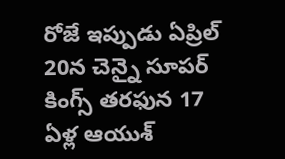రోజే ఇప్పుడు ఏప్రిల్ 20న చెన్నై సూపర్ కింగ్స్ తరఫున 17 ఏళ్ల ఆయుశ్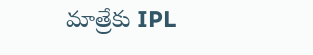మాత్రేకు IPL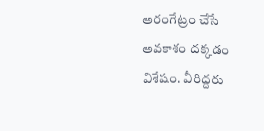అరంగేట్రం చేసే అవకాశం దక్కడం విశేషం. వీరిద్దరు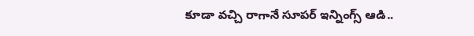కూడా వచ్చి రాగానే సూపర్ ఇన్నింగ్స్ ఆడి..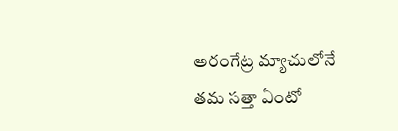అరంగేట్ర మ్యాచులోనే తమ సత్తా ఏంటో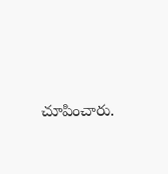చూపించారు.